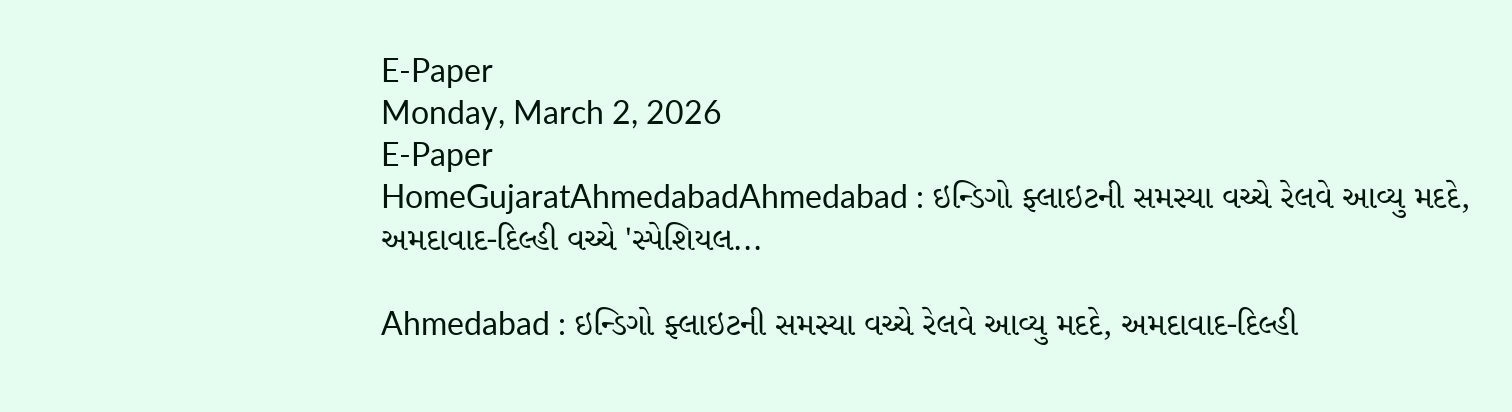E-Paper
Monday, March 2, 2026
E-Paper
HomeGujaratAhmedabadAhmedabad : ઇન્ડિગો ફ્લાઇટની સમસ્યા વચ્ચે રેલવે આવ્યુ મદદે, અમદાવાદ-દિલ્હી વચ્ચે 'સ્પેશિયલ...

Ahmedabad : ઇન્ડિગો ફ્લાઇટની સમસ્યા વચ્ચે રેલવે આવ્યુ મદદે, અમદાવાદ-દિલ્હી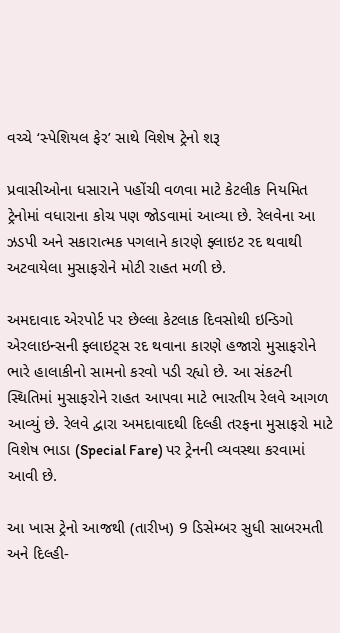વચ્ચે ‘સ્પેશિયલ ફેર’ સાથે વિશેષ ટ્રેનો શરૂ

પ્રવાસીઓના ધસારાને પહોંચી વળવા માટે કેટલીક નિયમિત ટ્રેનોમાં વધારાના કોચ પણ જોડવામાં આવ્યા છે. રેલવેના આ ઝડપી અને સકારાત્મક પગલાને કારણે ફ્લાઇટ રદ થવાથી અટવાયેલા મુસાફરોને મોટી રાહત મળી છે.

અમદાવાદ એરપોર્ટ પર છેલ્લા કેટલાક દિવસોથી ઇન્ડિગો એરલાઇન્સની ફ્લાઇટ્સ રદ થવાના કારણે હજારો મુસાફરોને ભારે હાલાકીનો સામનો કરવો પડી રહ્યો છે. આ સંકટની સ્થિતિમાં મુસાફરોને રાહત આપવા માટે ભારતીય રેલવે આગળ આવ્યું છે. રેલવે દ્વારા અમદાવાદથી દિલ્હી તરફના મુસાફરો માટે વિશેષ ભાડા (Special Fare) પર ટ્રેનની વ્યવસ્થા કરવામાં આવી છે.

આ ખાસ ટ્રેનો આજથી (તારીખ) 9 ડિસેમ્બર સુધી સાબરમતી અને દિલ્હી-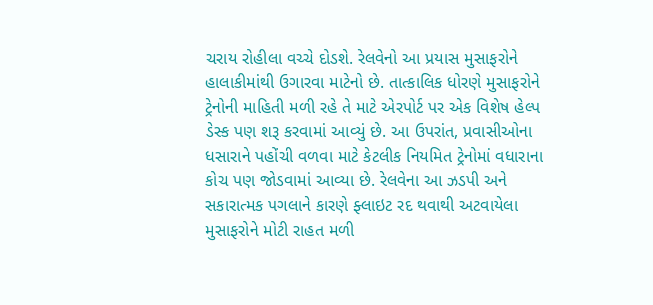ચરાય રોહીલા વચ્ચે દોડશે. રેલવેનો આ પ્રયાસ મુસાફરોને હાલાકીમાંથી ઉગારવા માટેનો છે. તાત્કાલિક ધોરણે મુસાફરોને ટ્રેનોની માહિતી મળી રહે તે માટે એરપોર્ટ પર એક વિશેષ હેલ્પ ડેસ્ક પણ શરૂ કરવામાં આવ્યું છે. આ ઉપરાંત, પ્રવાસીઓના ધસારાને પહોંચી વળવા માટે કેટલીક નિયમિત ટ્રેનોમાં વધારાના કોચ પણ જોડવામાં આવ્યા છે. રેલવેના આ ઝડપી અને સકારાત્મક પગલાને કારણે ફ્લાઇટ રદ થવાથી અટવાયેલા મુસાફરોને મોટી રાહત મળી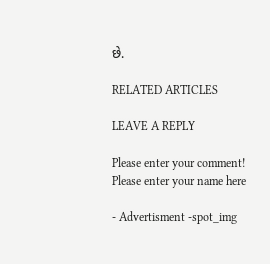છે.

RELATED ARTICLES

LEAVE A REPLY

Please enter your comment!
Please enter your name here

- Advertisment -spot_img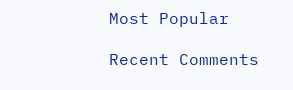Most Popular

Recent Comments